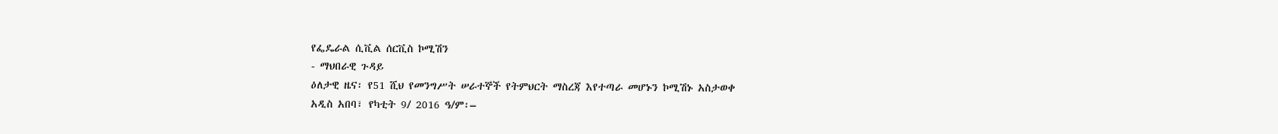የፌዴራል ሲቪል ሰርቪስ ኮሚሽን
- ማህበራዊ ጉዳይ
ዕለታዊ ዜና፡ የ51 ሺህ የመንግሥት ሠራተኞች የትምህርት ማስረጃ እየተጣራ መሆኑን ኮሚሽኑ አስታወቀ
አዲስ አበባ፣ የካቲት 9/ 2016 ዓ/ም፡–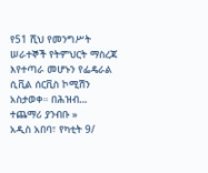የ51 ሺህ የመንግሥት ሠራተኞች የትምህርት ማስረጃ እየተጣራ መሆኑን የፌዴራል ሲቪል ሰርቪስ ኮሚሽን አስታወቀ። በሕዝብ…
ተጨማሪ ያንብቡ »
አዲስ አበባ፣ የካቲት 9/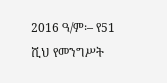2016 ዓ/ም፡– የ51 ሺህ የመንግሥት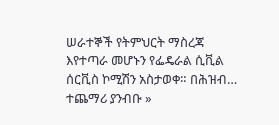ሠራተኞች የትምህርት ማስረጃ እየተጣራ መሆኑን የፌዴራል ሲቪል ሰርቪስ ኮሚሽን አስታወቀ። በሕዝብ…
ተጨማሪ ያንብቡ »